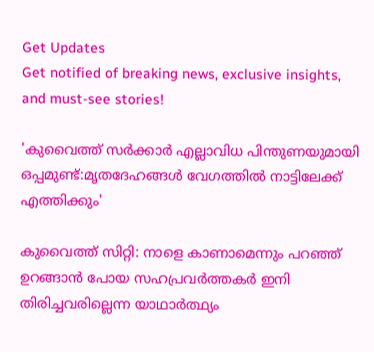Get Updates
Get notified of breaking news, exclusive insights, and must-see stories!

'കുവൈത്ത് സർക്കാർ എല്ലാവിധ പിന്തുണയുമായി ഒപ്പമുണ്ട്:മൃതദേഹങ്ങള്‍ വേഗത്തില്‍ നാട്ടിലേക്ക് എത്തിക്കും'

കുവൈത്ത് സിറ്റി: നാളെ കാണാമെന്നും പറഞ്ഞ് ഉറങ്ങാന്‍ പോയ സഹപ്രവർത്തകർ ഇനി തിരിച്ചവരില്ലെന്ന യാഥാർത്ഥ്യം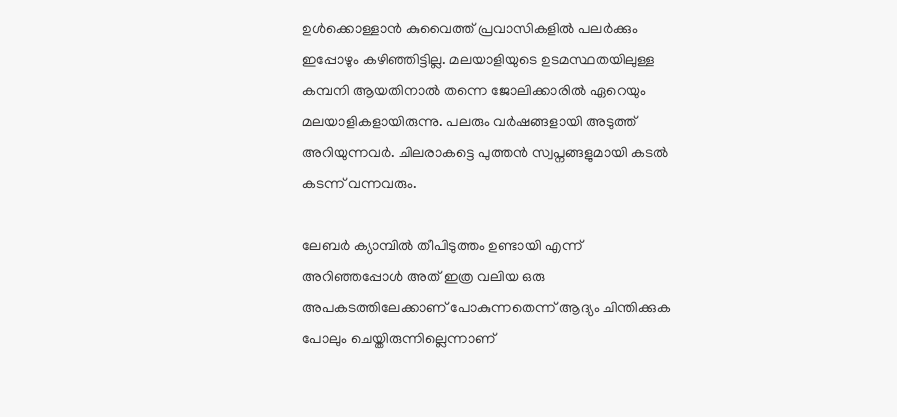ഉള്‍ക്കൊള്ളാന്‍ കുവൈത്ത് പ്രവാസികളില്‍ പലർക്കും ഇപ്പോഴും കഴിഞ്ഞിട്ടില്ല. മലയാളിയുടെ ഉടമസ്ഥതയിലുള്ള കമ്പനി ആയതിനാല്‍ തന്നെ ജോലിക്കാരില്‍ ഏറെയും മലയാളികളായിരുന്നു. പലരും വർഷങ്ങളായി അടുത്ത് അറിയുന്നവർ. ചിലരാകട്ടെ പുത്തന്‍ സ്വപ്നങ്ങളുമായി കടല്‍ കടന്ന് വന്നവരും.

ലേബർ ക്യാമ്പില്‍ തീപിടുത്തം ഉണ്ടായി എന്ന് അറിഞ്ഞപ്പോള്‍ അത് ഇത്ര വലിയ ഒരു അപകടത്തിലേക്കാണ് പോകുന്നതെന്ന് ആദ്യം ചിന്തിക്കുക പോലും ചെയ്തിരുന്നില്ലെന്നാണ്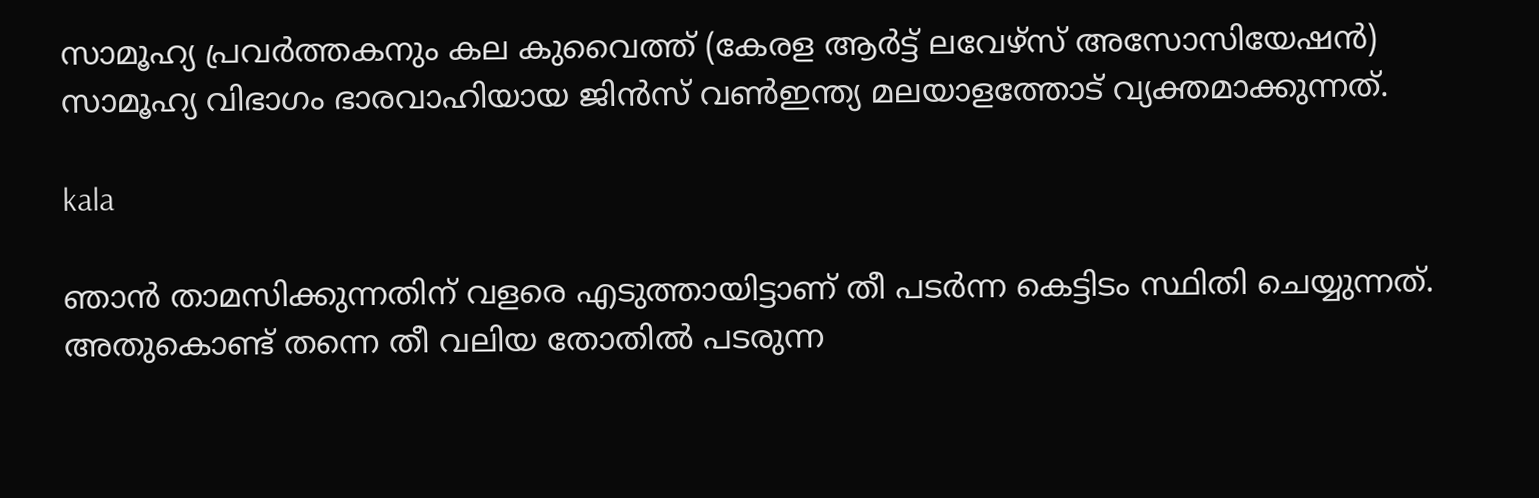സാമൂഹ്യ പ്രവർത്തകനും കല കുവൈത്ത് (കേരള ആർട്ട് ലവേഴ്സ് അസോസിയേഷന്‍) സാമൂഹ്യ വിഭാഗം ഭാരവാഹിയായ ജിന്‍സ് വണ്‍ഇന്ത്യ മലയാളത്തോട് വ്യക്തമാക്കുന്നത്.

kala

ഞാന്‍ താമസിക്കുന്നതിന് വളരെ എടുത്തായിട്ടാണ് തീ പടർന്ന കെട്ടിടം സ്ഥിതി ചെയ്യുന്നത്. അതുകൊണ്ട് തന്നെ തീ വലിയ തോതില്‍ പടരുന്ന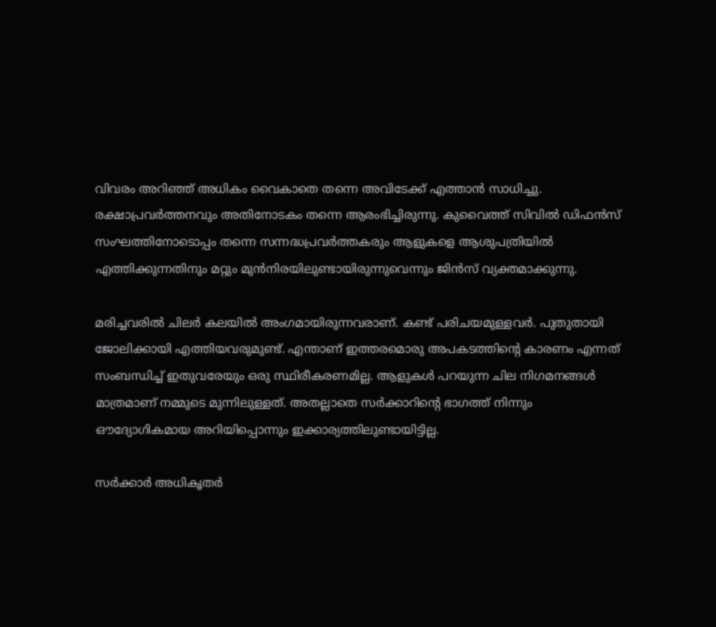വിവരം അറിഞ്ഞ് അധികം വൈകാതെ തന്നെ അവിടേക്ക് എത്താന്‍ സാധിച്ചു. രക്ഷാപ്രവർത്തനവും അതിനോടകം തന്നെ ആരംഭിച്ചിരുന്നു. കുവൈത്ത് സിവില്‍ ഡിഫന്‍സ് സംഘത്തിനോടൊപ്പം തന്നെ സന്നദ്ധപ്രവർത്തകരും ആളുകളെ ആശുപത്രിയില്‍ എത്തിക്കുന്നതിനും മറ്റും മുന്‍നിരയിലുണ്ടായിരുന്നുവെന്നും ജിന്‍സ് വ്യക്തമാക്കുന്നു.

മരിച്ചവരില്‍ ചിലർ കലയില്‍ അംഗമായിരുന്നവരാണ്. കണ്ട് പരിചയമുള്ളവർ. പുതുതായി ജോലിക്കായി എത്തിയവരുമുണ്ട്. എന്താണ് ഇത്തരമൊരു അപകടത്തിന്റെ കാരണം എന്നത് സംബന്ധിച്ച് ഇതുവരേയും ഒരു സ്ഥിരീകരണമില്ല. ആളുകള്‍ പറയുന്ന ചില നിഗമനങ്ങള്‍ മാത്രമാണ് നമ്മുടെ മുന്നിലുള്ളത്. അതല്ലാതെ സർക്കാറിന്റെ ഭാഗത്ത് നിന്നും ഔദ്യോഗികമായ അറിയിപ്പൊന്നും ഇക്കാര്യത്തിലുണ്ടായിട്ടില്ല.

സർക്കാർ അധികൃതർ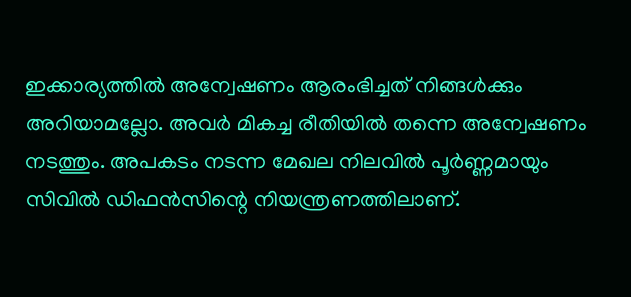ഇക്കാര്യത്തില്‍ അന്വേഷണം ആരംഭിച്ചത് നിങ്ങള്‍ക്കും അറിയാമല്ലോ. അവർ മികച്ച രീതിയില്‍ തന്നെ അന്വേഷണം നടത്തും. അപകടം നടന്ന മേഖല നിലവില്‍ പൂർണ്ണമായും സിവില്‍ ഡിഫന്‍സിന്റെ നിയന്ത്രണത്തിലാണ്.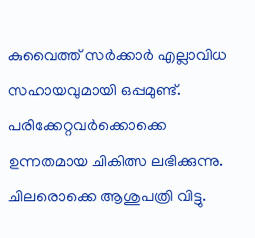കുവൈത്ത് സർക്കാർ എല്ലാവിധ സഹായവുമായി ഒപ്പമുണ്ട്. പരിക്കേറ്റവർക്കൊക്കെ ഉന്നതമായ ചികിത്സ ലഭിക്കുന്നു. ചിലരൊക്കെ ആശുപത്രി വിട്ടു.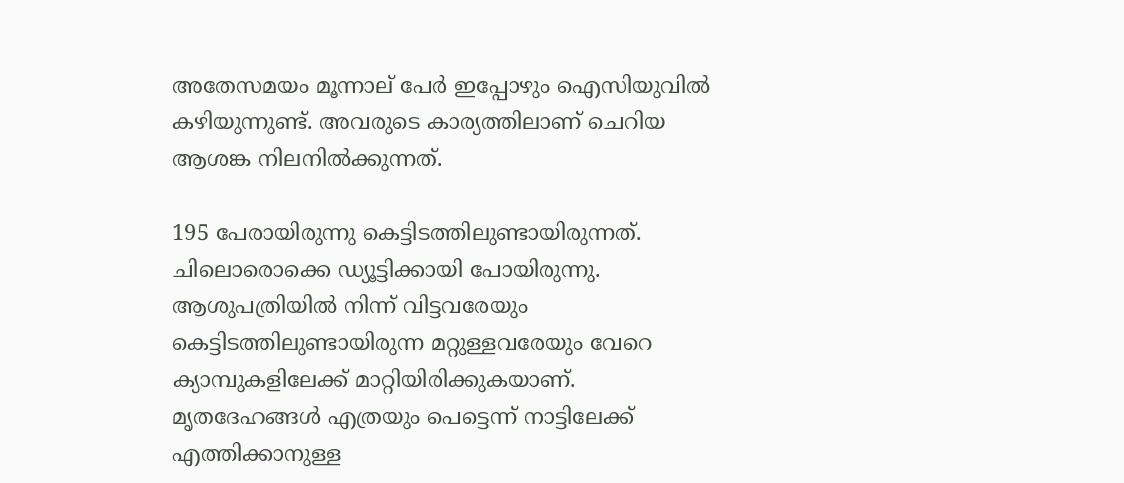അതേസമയം മൂന്നാല് പേർ ഇപ്പോഴും ഐസിയുവില്‍ കഴിയുന്നുണ്ട്. അവരുടെ കാര്യത്തിലാണ് ചെറിയ ആശങ്ക നിലനില്‍ക്കുന്നത്.

195 പേരായിരുന്നു കെട്ടിടത്തിലുണ്ടായിരുന്നത്. ചിലൊരൊക്കെ ഡ്യൂട്ടിക്കായി പോയിരുന്നു. ആശുപത്രിയില്‍ നിന്ന് വിട്ടവരേയും കെട്ടിടത്തിലുണ്ടായിരുന്ന മറ്റുള്ളവരേയും വേറെ ക്യാമ്പുകളിലേക്ക് മാറ്റിയിരിക്കുകയാണ്. മൃതദേഹങ്ങള്‍ എത്രയും പെട്ടെന്ന് നാട്ടിലേക്ക് എത്തിക്കാനുള്ള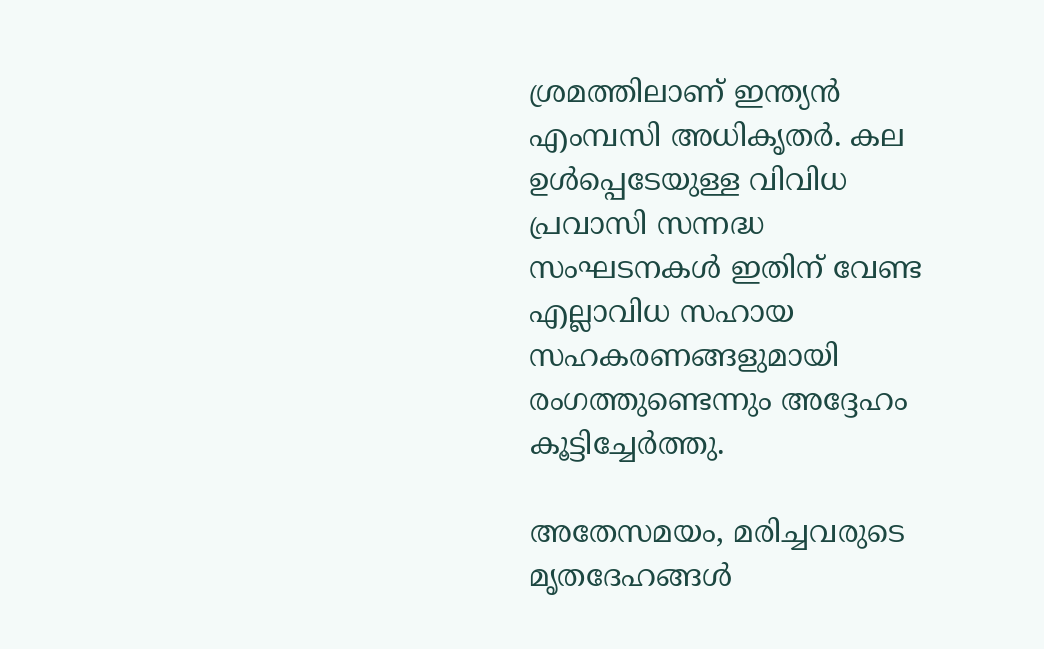ശ്രമത്തിലാണ് ഇന്ത്യന്‍ എംമ്പസി അധികൃതർ. കല ഉള്‍പ്പെടേയുള്ള വിവിധ പ്രവാസി സന്നദ്ധ സംഘടനകള്‍ ഇതിന് വേണ്ട എല്ലാവിധ സഹായ സഹകരണങ്ങളുമായി രംഗത്തുണ്ടെന്നും അദ്ദേഹം കൂട്ടിച്ചേർത്തു.

അതേസമയം, മരിച്ചവരുടെ മൃതദേഹങ്ങൾ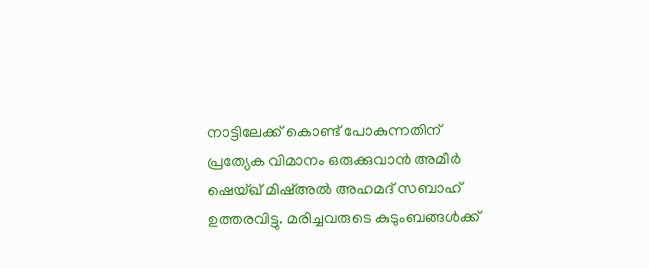നാട്ടിലേക്ക് കൊണ്ട് പോകുന്നതിന് പ്രത്യേക വിമാനം ഒരുക്കുവാൻ അമീർ ഷെയ്ഖ് മിഷ്അൽ അഹമദ് സബാഹ് ഉത്തരവിട്ടു. മരിച്ചവരുടെ കുടുംബങ്ങൾക്ക്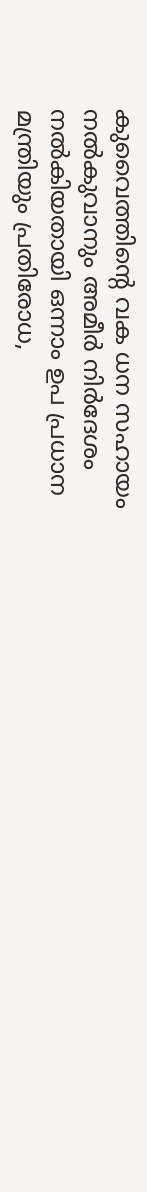കുവൈത്തിന്റെ വക ധന സഹായം നൽകുവാനും അമീർ നിർദേശം നൽകിയതായി ഒന്നാം ഉപ പ്രധാന മന്ത്രിയും പ്രതിരോധ,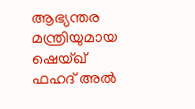ആഭ്യന്തര മന്ത്രിയുമായ ഷെയ്ഖ് ഫഹദ് അൽ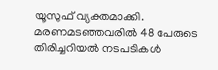യൂസുഫ് വ്യക്തമാക്കി. മരണമടഞ്ഞവരിൽ 48 പേരുടെ തിരിച്ചറിയൽ നടപടികൾ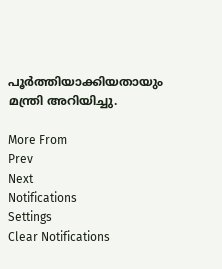പൂർത്തിയാക്കിയതായും മന്ത്രി അറിയിച്ചു.

More From
Prev
Next
Notifications
Settings
Clear Notifications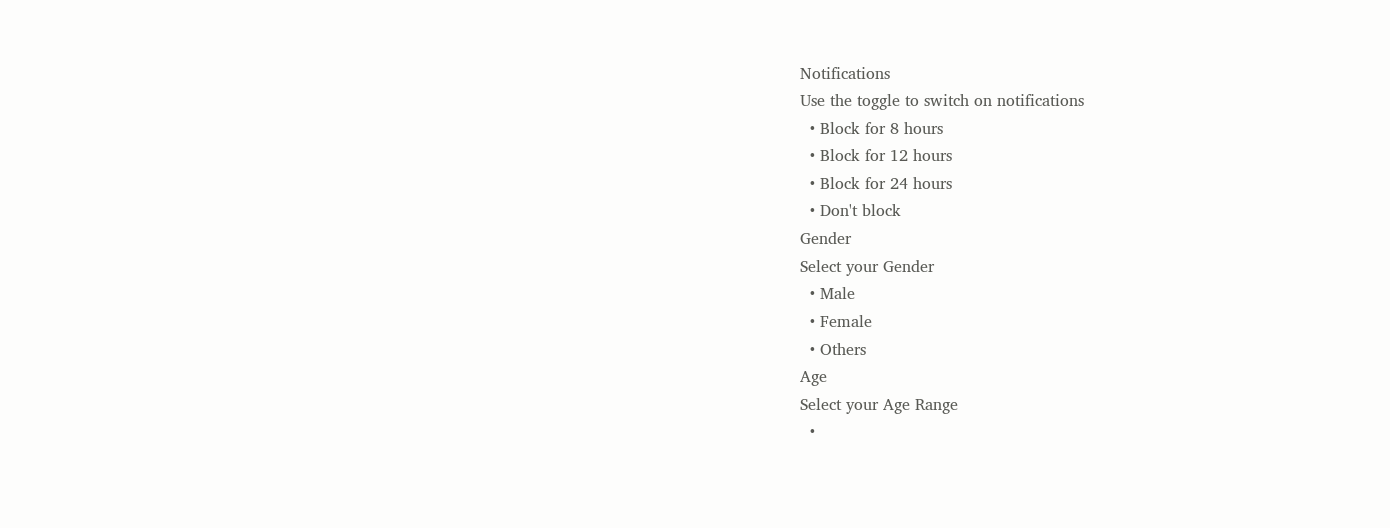Notifications
Use the toggle to switch on notifications
  • Block for 8 hours
  • Block for 12 hours
  • Block for 24 hours
  • Don't block
Gender
Select your Gender
  • Male
  • Female
  • Others
Age
Select your Age Range
  •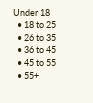Under 18
  • 18 to 25
  • 26 to 35
  • 36 to 45
  • 45 to 55
  • 55+